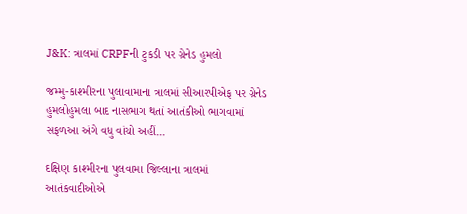J&K: ત્રાલમાં CRPFની ટુકડી પર ગ્રેનેડ હુમલો

જમ્મુ-કાશ્મીરના પુલાવામાના ત્રાલમાં સીઆરપીએફ પર ગ્રેનેડ હુમલોહુમલા બાદ નાસભાગ થતાં આતંકીઓ ભાગવામાં સફળઆ અંગે વધુ વાંચો અહીં...

દક્ષિણ કાશ્મીરના પુલવામા જિલ્લાના ત્રાલમાં આતંકવાદીઓએ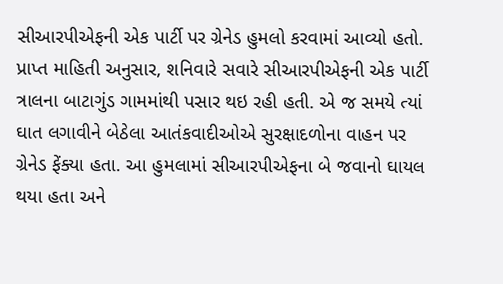સીઆરપીએફની એક પાર્ટી પર ગ્રેનેડ હુમલો કરવામાં આવ્યો હતો. પ્રાપ્ત માહિતી અનુસાર, શનિવારે સવારે સીઆરપીએફની એક પાર્ટી ત્રાલના બાટાગુંડ ગામમાંથી પસાર થઇ રહી હતી. એ જ સમયે ત્યાં ઘાત લગાવીને બેઠેલા આતંકવાદીઓએ સુરક્ષાદળોના વાહન પર ગ્રેનેડ ફેંક્યા હતા. આ હુમલામાં સીઆરપીએફના બે જવાનો ઘાયલ થયા હતા અને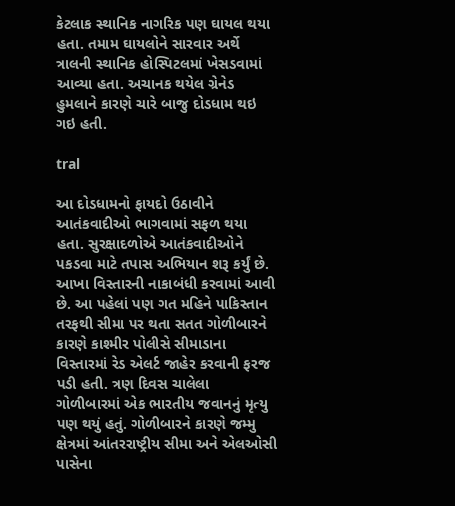કેટલાક સ્થાનિક નાગરિક પણ ઘાયલ થયા હતા. તમામ ઘાયલોને સારવાર અર્થે ત્રાલની સ્થાનિક હોસ્પિટલમાં ખેસડવામાં આવ્યા હતા. અચાનક થયેલ ગ્રેનેડ હુમલાને કારણે ચારે બાજુ દોડધામ થઇ ગઇ હતી.

tral

આ દોડધામનો ફાયદો ઉઠાવીને આતંકવાદીઓ ભાગવામાં સફળ થયા હતા. સુરક્ષાદળોએ આતંકવાદીઓને પકડવા માટે તપાસ અભિયાન શરૂ કર્યું છે. આખા વિસ્તારની નાકાબંધી કરવામાં આવી છે. આ પહેલાં પણ ગત મહિને પાકિસ્તાન તરફથી સીમા પર થતા સતત ગોળીબારને કારણે કાશ્મીર પોલીસે સીમાડાના વિસ્તારમાં રેડ એલર્ટ જાહેર કરવાની ફરજ પડી હતી. ત્રણ દિવસ ચાલેલા ગોળીબારમાં એક ભારતીય જવાનનું મૃત્યુ પણ થયું હતું. ગોળીબારને કારણે જમ્મુ ક્ષેત્રમાં આંતરરાષ્ટ્રીય સીમા અને એલઓસી પાસેના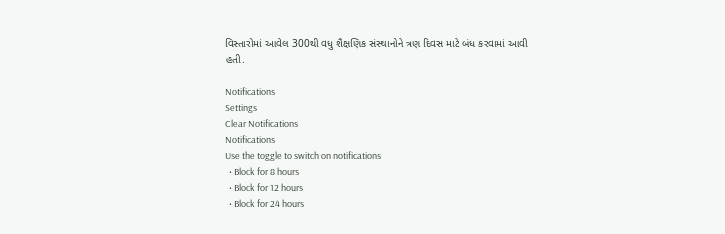વિસ્તારોમાં આવેલ 300થી વધુ શૈક્ષણિક સંસ્થાનોને ત્રણ દિવસ માટે બંધ કરવામાં આવી હતી.

Notifications
Settings
Clear Notifications
Notifications
Use the toggle to switch on notifications
  • Block for 8 hours
  • Block for 12 hours
  • Block for 24 hours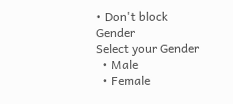• Don't block
Gender
Select your Gender
  • Male
  • Female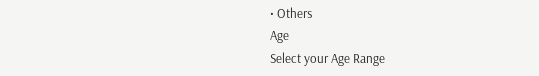• Others
Age
Select your Age Range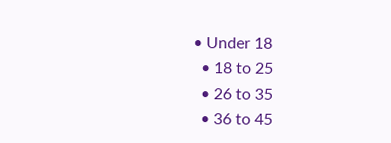• Under 18
  • 18 to 25
  • 26 to 35
  • 36 to 45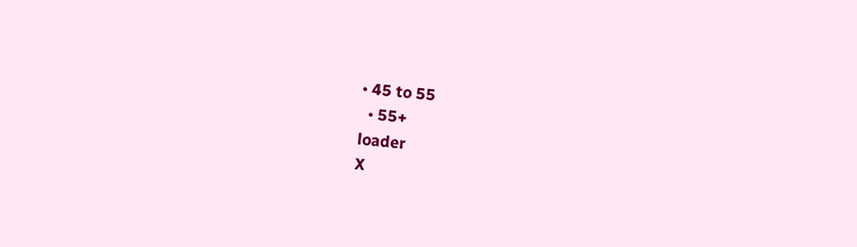• 45 to 55
  • 55+
loader
X